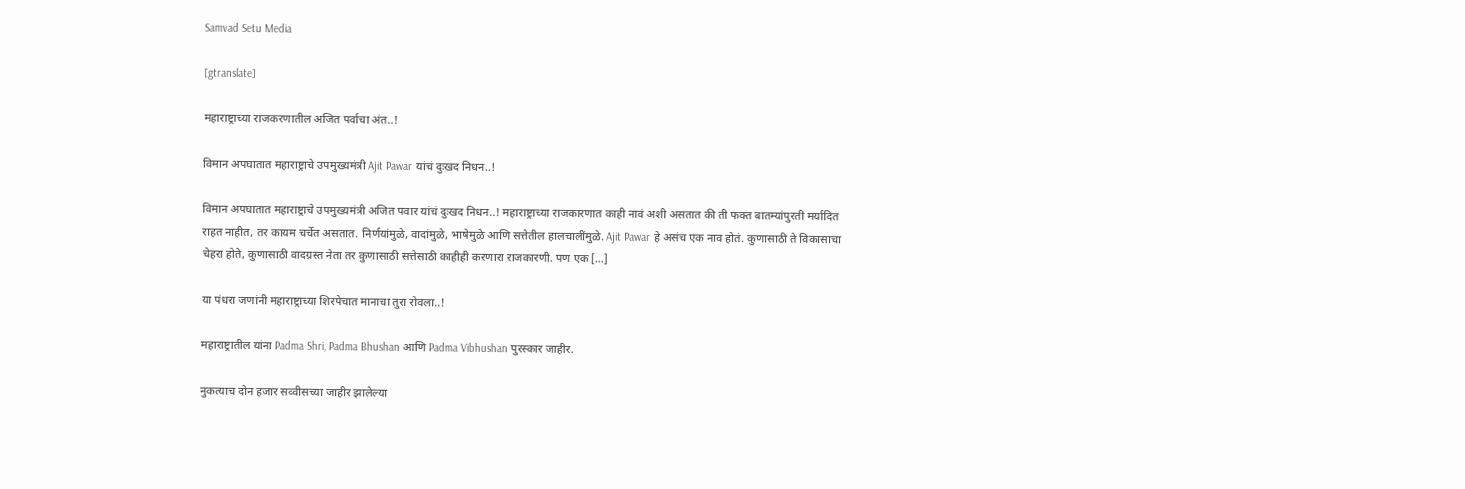Samvad Setu Media

[gtranslate]

महाराष्ट्राच्या राजकरणातील अजित पर्वाचा अंत..!

विमान अपघातात महाराष्ट्राचे उपमुख्यमंत्री Ajit Pawar यांचं दुःखद निधन..!

विमान अपघातात महाराष्ट्राचे उपमुख्यमंत्री अजित पवार यांचं दुःखद निधन..! महाराष्ट्राच्या राजकारणात काही नावं अशी असतात की ती फक्त बातम्यांपुरती मर्यादित राहत नाहीत, तर कायम चर्चेत असतात. निर्णयांमुळे, वादांमुळे, भाषेमुळे आणि सत्तेतील हालचालींमुळे. Ajit Pawar हे असंच एक नाव होतं. कुणासाठी ते विकासाचा चेहरा होते, कुणासाठी वादग्रस्त नेता तर कुणासाठी सत्तेसाठी काहीही करणारा राजकारणी. पण एक […]

या पंधरा जणांनी महाराष्ट्राच्या शिरपेचात मानाचा तुरा रोवला..!

महाराष्ट्रातील यांना Padma Shri, Padma Bhushan आणि Padma Vibhushan पुरस्कार जाहीर.

नुकत्याच दोन हजार सव्वीसच्या जाहीर झालेल्या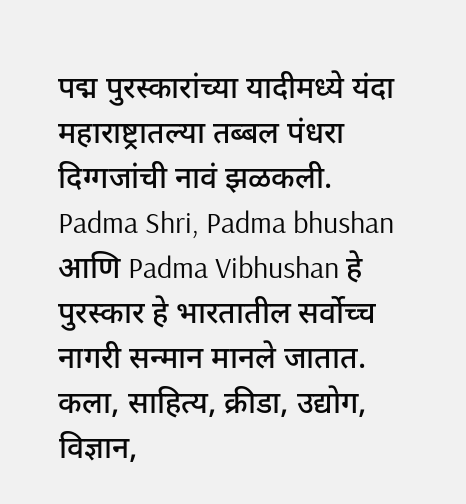पद्म पुरस्कारांच्या यादीमध्ये यंदा महाराष्ट्रातल्या तब्बल पंधरा दिग्गजांची नावं झळकली. Padma Shri, Padma bhushan आणि Padma Vibhushan हे पुरस्कार हे भारतातील सर्वोच्च नागरी सन्मान मानले जातात. कला, साहित्य, क्रीडा, उद्योग, विज्ञान,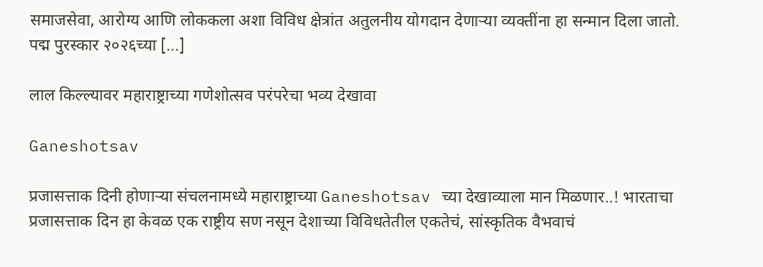समाजसेवा, आरोग्य आणि लोककला अशा विविध क्षेत्रांत अतुलनीय योगदान देणाऱ्या व्यक्तींना हा सन्मान दिला जातो. पद्म पुरस्कार २०२६च्या […]

लाल किल्ल्यावर महाराष्ट्राच्या गणेशोत्सव परंपरेचा भव्य देखावा

Ganeshotsav

प्रजासत्ताक दिनी होणाऱ्या संचलनामध्ये महाराष्ट्राच्या Ganeshotsav च्या देखाव्याला मान मिळणार..! भारताचा प्रजासत्ताक दिन हा केवळ एक राष्ट्रीय सण नसून देशाच्या विविधतेतील एकतेचं, सांस्कृतिक वैभवाचं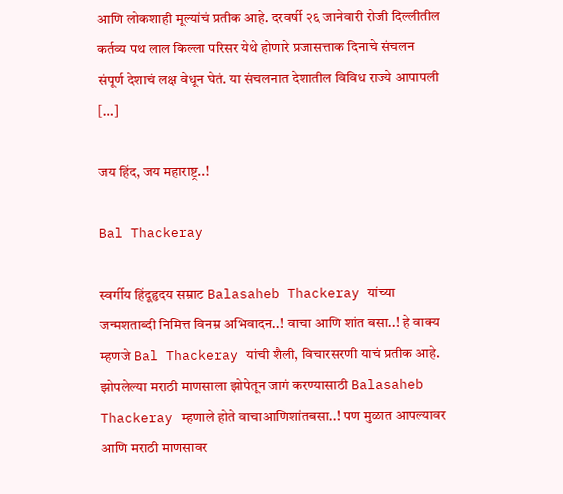आणि लोकशाही मूल्यांचं प्रतीक आहे. दरवर्षी २६ जानेवारी रोजी दिल्लीतील कर्तव्य पथ लाल किल्ला परिसर येथे होणारे प्रजासत्ताक दिनाचे संचलन संपूर्ण देशाचं लक्ष वेधून घेतं. या संचलनात देशातील विविध राज्ये आपापली […]

जय हिंद, जय महाराष्ट्र..!

Bal Thackeray

स्वर्गीय हिंदूहृदय सम्राट Balasaheb Thackeray यांच्या जन्मशताब्दी निमित्त विनम्र अभिवादन..! वाचा आणि शांत बसा..! हे वाक्य म्हणजे Bal Thackeray यांची शैली, विचारसरणी याचं प्रतीक आहे. झोपलेल्या मराठी माणसाला झोपेतून जागं करण्यासाठी Balasaheb Thackeray म्हणाले होते वाचाआणिशांतबसा..! पण मुळात आपल्यावर आणि मराठी माणसावर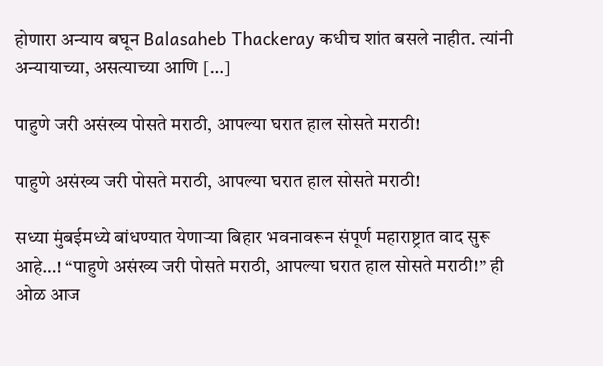होणारा अन्याय बघून Balasaheb Thackeray कधीच शांत बसले नाहीत. त्यांनी अन्यायाच्या, असत्याच्या आणि […]

पाहुणे जरी असंख्य पोसते मराठी, आपल्या घरात हाल सोसते मराठी!

पाहुणे असंख्य जरी पोसते मराठी, आपल्या घरात हाल सोसते मराठी!

सध्या मुंबईमध्ये बांधण्यात येणाऱ्या बिहार भवनावरून संपूर्ण महाराष्ट्रात वाद सुरू आहे…! “पाहुणे असंख्य जरी पोसते मराठी, आपल्या घरात हाल सोसते मराठी!” ही ओळ आज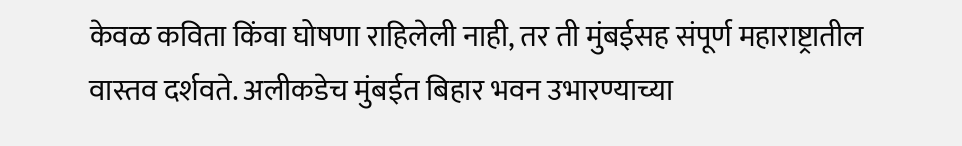केवळ कविता किंवा घोषणा राहिलेली नाही, तर ती मुंबईसह संपूर्ण महाराष्ट्रातील वास्तव दर्शवते. अलीकडेच मुंबईत बिहार भवन उभारण्याच्या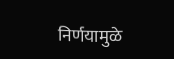निर्णयामुळे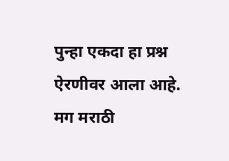पुन्हा एकदा हा प्रश्न ऐरणीवर आला आहे. मग मराठी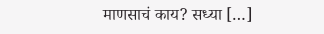माणसाचं काय? सध्या […]